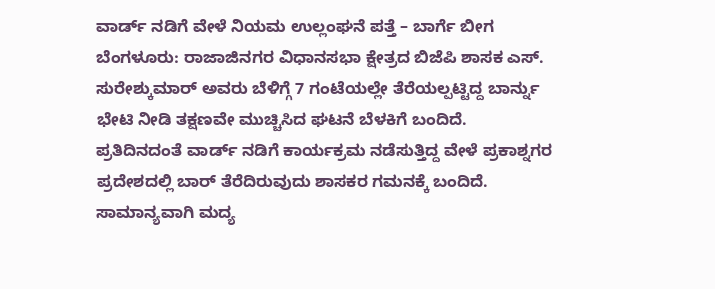ವಾರ್ಡ್ ನಡಿಗೆ ವೇಳೆ ನಿಯಮ ಉಲ್ಲಂಘನೆ ಪತ್ತೆ – ಬಾರ್ಗೆ ಬೀಗ
ಬೆಂಗಳೂರು: ರಾಜಾಜಿನಗರ ವಿಧಾನಸಭಾ ಕ್ಷೇತ್ರದ ಬಿಜೆಪಿ ಶಾಸಕ ಎಸ್. ಸುರೇಶ್ಕುಮಾರ್ ಅವರು ಬೆಳಿಗ್ಗೆ 7 ಗಂಟೆಯಲ್ಲೇ ತೆರೆಯಲ್ಪಟ್ಟಿದ್ದ ಬಾರ್ನ್ನು ಭೇಟಿ ನೀಡಿ ತಕ್ಷಣವೇ ಮುಚ್ಚಿಸಿದ ಘಟನೆ ಬೆಳಕಿಗೆ ಬಂದಿದೆ.
ಪ್ರತಿದಿನದಂತೆ ವಾರ್ಡ್ ನಡಿಗೆ ಕಾರ್ಯಕ್ರಮ ನಡೆಸುತ್ತಿದ್ದ ವೇಳೆ ಪ್ರಕಾಶ್ನಗರ ಪ್ರದೇಶದಲ್ಲಿ ಬಾರ್ ತೆರೆದಿರುವುದು ಶಾಸಕರ ಗಮನಕ್ಕೆ ಬಂದಿದೆ. ಸಾಮಾನ್ಯವಾಗಿ ಮದ್ಯ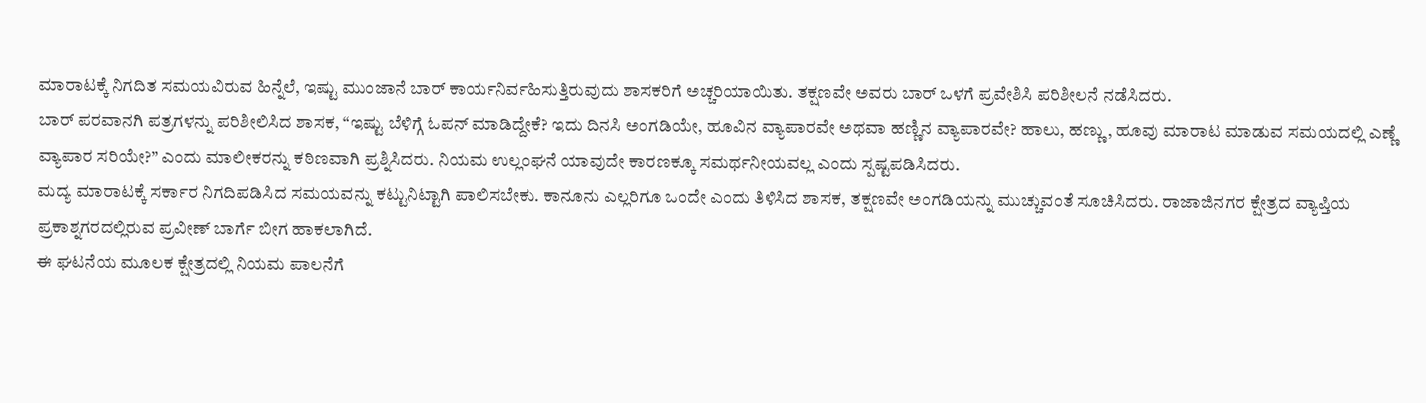ಮಾರಾಟಕ್ಕೆ ನಿಗದಿತ ಸಮಯವಿರುವ ಹಿನ್ನೆಲೆ, ಇಷ್ಟು ಮುಂಜಾನೆ ಬಾರ್ ಕಾರ್ಯನಿರ್ವಹಿಸುತ್ತಿರುವುದು ಶಾಸಕರಿಗೆ ಅಚ್ಚರಿಯಾಯಿತು. ತಕ್ಷಣವೇ ಅವರು ಬಾರ್ ಒಳಗೆ ಪ್ರವೇಶಿಸಿ ಪರಿಶೀಲನೆ ನಡೆಸಿದರು.
ಬಾರ್ ಪರವಾನಗಿ ಪತ್ರಗಳನ್ನು ಪರಿಶೀಲಿಸಿದ ಶಾಸಕ, “ಇಷ್ಟು ಬೆಳಿಗ್ಗೆ ಓಪನ್ ಮಾಡಿದ್ದೇಕೆ? ಇದು ದಿನಸಿ ಅಂಗಡಿಯೇ, ಹೂವಿನ ವ್ಯಾಪಾರವೇ ಅಥವಾ ಹಣ್ಣಿನ ವ್ಯಾಪಾರವೇ? ಹಾಲು, ಹಣ್ಣು, ಹೂವು ಮಾರಾಟ ಮಾಡುವ ಸಮಯದಲ್ಲಿ ಎಣ್ಣೆ ವ್ಯಾಪಾರ ಸರಿಯೇ?” ಎಂದು ಮಾಲೀಕರನ್ನು ಕಠಿಣವಾಗಿ ಪ್ರಶ್ನಿಸಿದರು. ನಿಯಮ ಉಲ್ಲಂಘನೆ ಯಾವುದೇ ಕಾರಣಕ್ಕೂ ಸಮರ್ಥನೀಯವಲ್ಲ ಎಂದು ಸ್ಪಷ್ಟಪಡಿಸಿದರು.
ಮದ್ಯ ಮಾರಾಟಕ್ಕೆ ಸರ್ಕಾರ ನಿಗದಿಪಡಿಸಿದ ಸಮಯವನ್ನು ಕಟ್ಟುನಿಟ್ಟಾಗಿ ಪಾಲಿಸಬೇಕು. ಕಾನೂನು ಎಲ್ಲರಿಗೂ ಒಂದೇ ಎಂದು ತಿಳಿಸಿದ ಶಾಸಕ, ತಕ್ಷಣವೇ ಅಂಗಡಿಯನ್ನು ಮುಚ್ಚುವಂತೆ ಸೂಚಿಸಿದರು. ರಾಜಾಜಿನಗರ ಕ್ಷೇತ್ರದ ವ್ಯಾಪ್ತಿಯ ಪ್ರಕಾಶ್ನಗರದಲ್ಲಿರುವ ಪ್ರವೀಣ್ ಬಾರ್ಗೆ ಬೀಗ ಹಾಕಲಾಗಿದೆ.
ಈ ಘಟನೆಯ ಮೂಲಕ ಕ್ಷೇತ್ರದಲ್ಲಿ ನಿಯಮ ಪಾಲನೆಗೆ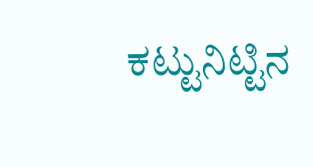ಕಟ್ಟುನಿಟ್ಟಿನ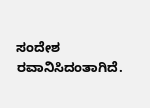ಸಂದೇಶ ರವಾನಿಸಿದಂತಾಗಿದೆ.